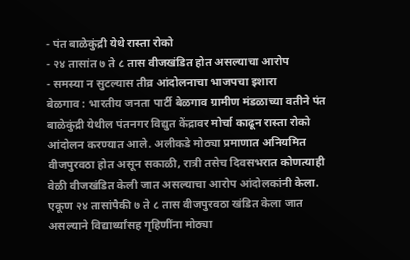- पंत बाळेकुंद्री येथे रास्ता रोको
- २४ तासांत ७ ते ८ तास वीजखंडित होत असल्याचा आरोप
- समस्या न सुटल्यास तीव्र आंदोलनाचा भाजपचा इशारा
बेळगाव : भारतीय जनता पार्टी बेळगाव ग्रामीण मंडळाच्या वतीने पंत बाळेकुंद्री येथील पंतनगर विद्युत केंद्रावर मोर्चा काढून रास्ता रोको आंदोलन करण्यात आले. अलीकडे मोठ्या प्रमाणात अनियमित वीजपुरवठा होत असून सकाळी, रात्री तसेच दिवसभरात कोणत्याही वेळी वीजखंडित केली जात असल्याचा आरोप आंदोलकांनी केला.
एकूण २४ तासांपैकी ७ ते ८ तास वीजपुरवठा खंडित केला जात असल्याने विद्यार्थ्यांसह गृहिणींना मोठ्या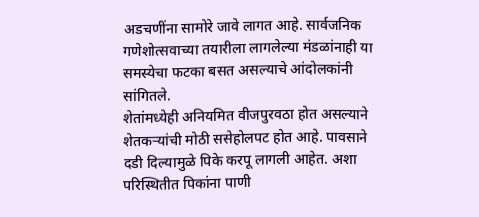अडचणींना सामोरे जावे लागत आहे. सार्वजनिक गणेशोत्सवाच्या तयारीला लागलेल्या मंडळांनाही या समस्येचा फटका बसत असल्याचे आंदोलकांनी सांगितले.
शेतांमध्येही अनियमित वीजपुरवठा होत असल्याने शेतकऱ्यांची मोठी ससेहोलपट होत आहे. पावसाने दडी दिल्यामुळे पिके करपू लागली आहेत. अशा परिस्थितीत पिकांना पाणी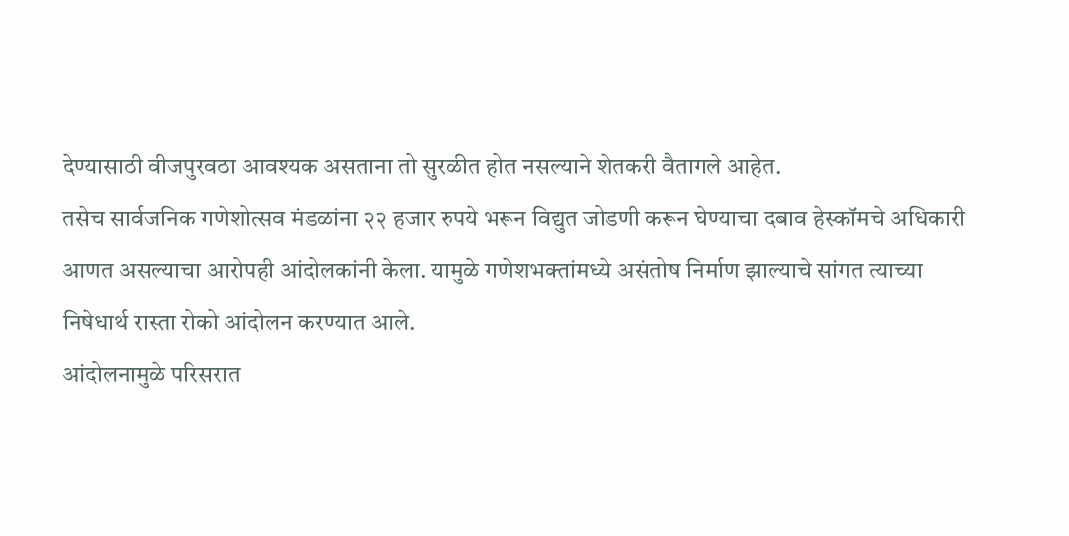देण्यासाठी वीजपुरवठा आवश्यक असताना तो सुरळीत होत नसल्याने शेतकरी वैतागले आहेत.
तसेच सार्वजनिक गणेशोत्सव मंडळांना २२ हजार रुपये भरून विद्युत जोडणी करून घेण्याचा दबाव हेस्कॉमचे अधिकारी आणत असल्याचा आरोपही आंदोलकांनी केला. यामुळे गणेशभक्तांमध्ये असंतोष निर्माण झाल्याचे सांगत त्याच्या निषेधार्थ रास्ता रोको आंदोलन करण्यात आले.
आंदोलनामुळे परिसरात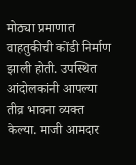मोठ्या प्रमाणात वाहतुकीची कोंडी निर्माण झाली होती. उपस्थित आंदोलकांनी आपल्या तीव्र भावना व्यक्त केल्या. माजी आमदार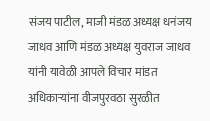संजय पाटील, माजी मंडळ अध्यक्ष धनंजय जाधव आणि मंडळ अध्यक्ष युवराज जाधव यांनी यावेळी आपले विचार मांडत अधिकाऱ्यांना वीजपुरवठा सुरळीत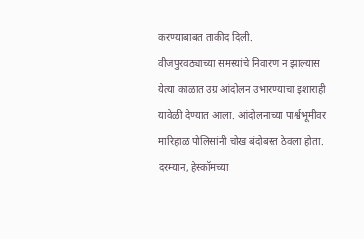करण्याबाबत ताकीद दिली.
वीजपुरवठ्याच्या समस्यांचे निवारण न झाल्यास येत्या काळात उग्र आंदोलन उभारण्याचा इशाराही यावेळी देण्यात आला. आंदोलनाच्या पार्श्वभूमीवर मारिहाळ पोलिसांनी चोख बंदोबस्त ठेवला होता.
दरम्यान, हेस्कॉमच्या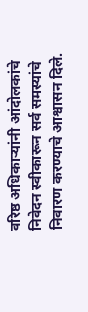वरिष्ठ अधिकाऱ्यांनी आंदोलकांचे निवेदन स्वीकारून सर्व समस्यांचे निवारण करण्याचे आश्वासन दिले.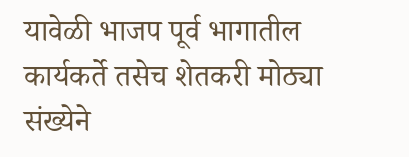यावेळी भाजप पूर्व भागातील कार्यकर्ते तसेच शेतकरी मोठ्या संख्येने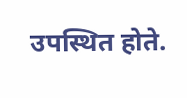उपस्थित होते.